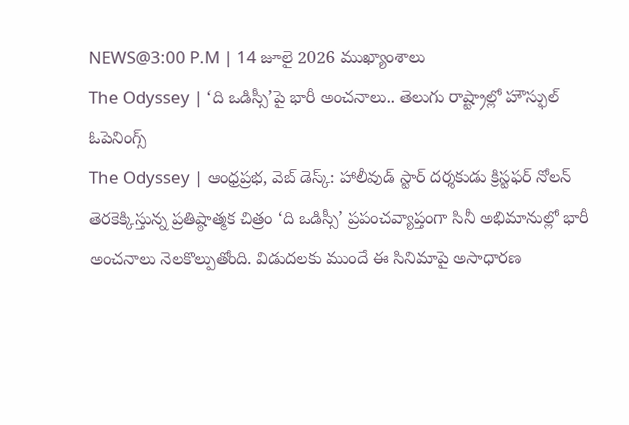NEWS@3:00 P.M | 14 జూలై 2026 ముఖ్యాంశాలు
The Odyssey | ‘ది ఒడిస్సీ’పై భారీ అంచనాలు.. తెలుగు రాష్ట్రాల్లో హౌస్ఫుల్ ఓపెనింగ్స్
The Odyssey | ఆంధ్రప్రభ, వెబ్ డెస్క్: హాలీవుడ్ స్టార్ దర్శకుడు క్రిస్టఫర్ నోలన్ తెరకెక్కిస్తున్న ప్రతిష్ఠాత్మక చిత్రం ‘ది ఒడిస్సీ’ ప్రపంచవ్యాప్తంగా సినీ అభిమానుల్లో భారీ అంచనాలు నెలకొల్పుతోంది. విడుదలకు ముందే ఈ సినిమాపై అసాధారణ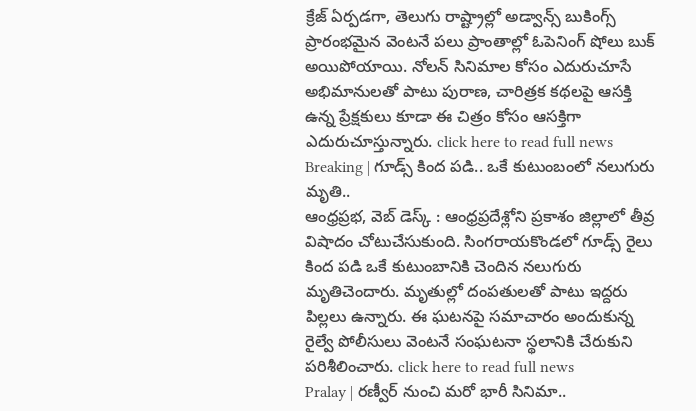క్రేజ్ ఏర్పడగా, తెలుగు రాష్ట్రాల్లో అడ్వాన్స్ బుకింగ్స్ ప్రారంభమైన వెంటనే పలు ప్రాంతాల్లో ఓపెనింగ్ షోలు బుక్ అయిపోయాయి. నోలన్ సినిమాల కోసం ఎదురుచూసే అభిమానులతో పాటు పురాణ, చారిత్రక కథలపై ఆసక్తి ఉన్న ప్రేక్షకులు కూడా ఈ చిత్రం కోసం ఆసక్తిగా ఎదురుచూస్తున్నారు. click here to read full news
Breaking | గూడ్స్ కింద పడి.. ఒకే కుటుంబంలో నలుగురు మృతి..
ఆంధ్రప్రభ, వెబ్ డెస్క్ : ఆంధ్రప్రదేశ్లోని ప్రకాశం జిల్లాలో తీవ్ర విషాదం చోటుచేసుకుంది. సింగరాయకొండలో గూడ్స్ రైలు కింద పడి ఒకే కుటుంబానికి చెందిన నలుగురు మృతిచెందారు. మృతుల్లో దంపతులతో పాటు ఇద్దరు పిల్లలు ఉన్నారు. ఈ ఘటనపై సమాచారం అందుకున్న రైల్వే పోలీసులు వెంటనే సంఘటనా స్థలానికి చేరుకుని పరిశీలించారు. click here to read full news
Pralay | రణ్వీర్ నుంచి మరో భారీ సినిమా..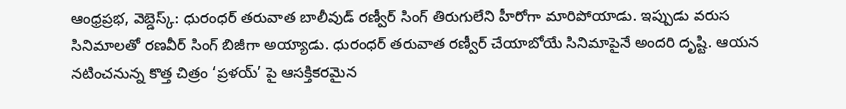ఆంధ్రప్రభ, వెబ్డెస్క్: ధురంధర్ తరువాత బాలీవుడ్ రణ్వీర్ సింగ్ తిరుగులేని హీరోగా మారిపోయాడు. ఇప్పుడు వరుస సినిమాలతో రణవీర్ సింగ్ బిజీగా అయ్యాడు. ధురంధర్ తరువాత రణ్వీర్ చేయాబోయే సినిమాపైనే అందరి దృష్టి. ఆయన నటించనున్న కొత్త చిత్రం ‘ప్రళయ్’ పై ఆసక్తికరమైన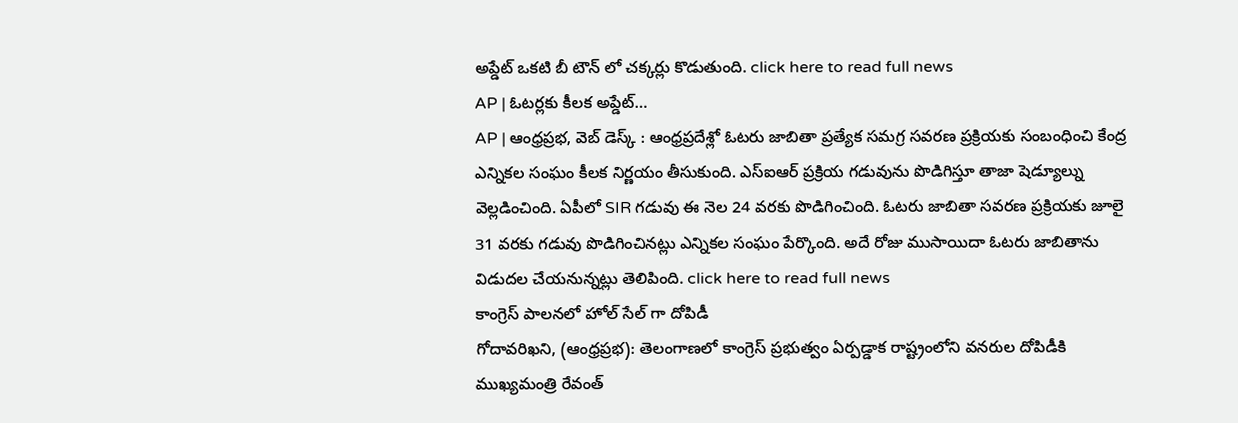అప్డేట్ ఒకటి బీ టౌన్ లో చక్కర్లు కొడుతుంది. click here to read full news
AP | ఓటర్లకు కీలక అప్డేట్…
AP | ఆంధ్రప్రభ, వెబ్ డెస్క్ : ఆంధ్రప్రదేశ్లో ఓటరు జాబితా ప్రత్యేక సమగ్ర సవరణ ప్రక్రియకు సంబంధించి కేంద్ర ఎన్నికల సంఘం కీలక నిర్ణయం తీసుకుంది. ఎస్ఐఆర్ ప్రక్రియ గడువును పొడిగిస్తూ తాజా షెడ్యూల్ను వెల్లడించింది. ఏపీలో SIR గడువు ఈ నెల 24 వరకు పొడిగించింది. ఓటరు జాబితా సవరణ ప్రక్రియకు జూలై 31 వరకు గడువు పొడిగించినట్లు ఎన్నికల సంఘం పేర్కొంది. అదే రోజు ముసాయిదా ఓటరు జాబితాను విడుదల చేయనున్నట్లు తెలిపింది. click here to read full news
కాంగ్రెస్ పాలనలో హోల్ సేల్ గా దోపిడీ
గోదావరిఖని, (ఆంధ్రప్రభ): తెలంగాణలో కాంగ్రెస్ ప్రభుత్వం ఏర్పడ్డాక రాష్ట్రంలోని వనరుల దోపిడీకి ముఖ్యమంత్రి రేవంత్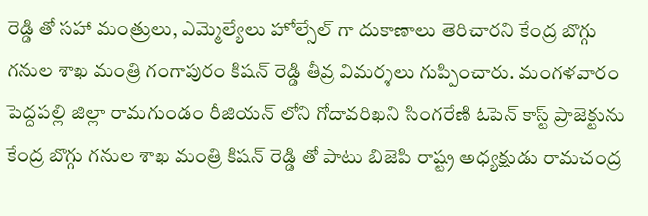రెడ్డి తో సహా మంత్రులు, ఎమ్మెల్యేలు హోల్సేల్ గా దుకాణాలు తెరిచారని కేంద్ర బొగ్గు గనుల శాఖ మంత్రి గంగాపురం కిషన్ రెడ్డి తీవ్ర విమర్శలు గుప్పించారు. మంగళవారం పెద్దపల్లి జిల్లా రామగుండం రీజియన్ లోని గోదావరిఖని సింగరేణి ఓపెన్ కాస్ట్ ప్రాజెక్టును కేంద్ర బొగ్గు గనుల శాఖ మంత్రి కిషన్ రెడ్డి తో పాటు బిజెపి రాష్ట్ర అధ్యక్షుడు రామచంద్ర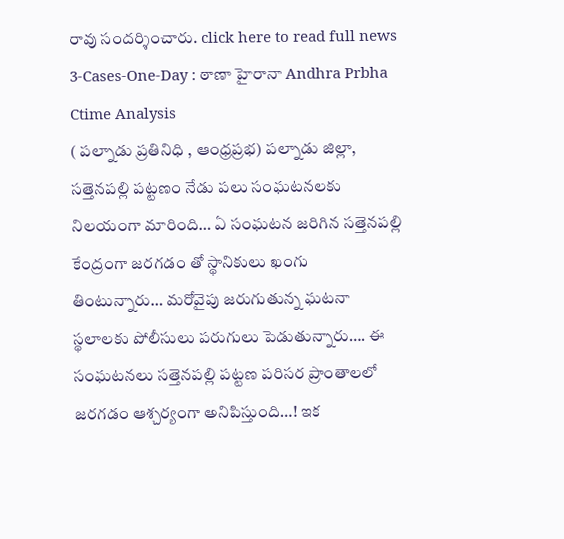రావు సందర్శించారు. click here to read full news
3-Cases-One-Day : ఠాణా హైరానా Andhra Prbha Ctime Analysis
( పల్నాడు ప్రతినిధి , ఆంధ్రప్రభ) పల్నాడు జిల్లా, సత్తెనపల్లి పట్టణం నేడు పలు సంఘటనలకు నిలయంగా మారింది… ఏ సంఘటన జరిగిన సత్తెనపల్లి కేంద్రంగా జరగడం తో స్థానికులు ఖంగు తింటున్నారు… మరోవైపు జరుగుతున్న ఘటనా స్థలాలకు పోలీసులు పరుగులు పెడుతున్నారు…. ఈ సంఘటనలు సత్తెనపల్లి పట్టణ పరిసర ప్రాంతాలలో జరగడం ఆశ్చర్యంగా అనిపిస్తుంది…! ఇక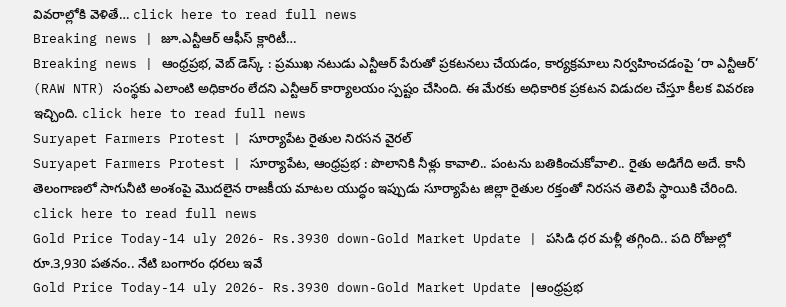వివరాల్లోకి వెళితే… click here to read full news
Breaking news | జూ.ఎన్టీఆర్ ఆఫీస్ క్లారిటీ…
Breaking news | ఆంధ్రప్రభ, వెబ్ డెస్క్ : ప్రముఖ నటుడు ఎన్టీఆర్ పేరుతో ప్రకటనలు చేయడం, కార్యక్రమాలు నిర్వహించడంపై ‘రా ఎన్టీఆర్’ (RAW NTR) సంస్థకు ఎలాంటి అధికారం లేదని ఎన్టీఆర్ కార్యాలయం స్పష్టం చేసింది. ఈ మేరకు అధికారిక ప్రకటన విడుదల చేస్తూ కీలక వివరణ ఇచ్చింది. click here to read full news
Suryapet Farmers Protest | సూర్యాపేట రైతుల నిరసన వైరల్
Suryapet Farmers Protest | సూర్యాపేట, ఆంధ్రప్రభ : పొలానికి నీళ్లు కావాలి.. పంటను బతికించుకోవాలి.. రైతు అడిగేది అదే. కానీ తెలంగాణలో సాగునీటి అంశంపై మొదలైన రాజకీయ మాటల యుద్ధం ఇప్పుడు సూర్యాపేట జిల్లా రైతుల రక్తంతో నిరసన తెలిపే స్థాయికి చేరింది. click here to read full news
Gold Price Today-14 uly 2026- Rs.3930 down-Gold Market Update | పసిడి ధర మళ్లీ తగ్గింది.. పది రోజుల్లో రూ.3,930 పతనం.. నేటి బంగారం ధరలు ఇవే
Gold Price Today-14 uly 2026- Rs.3930 down-Gold Market Update |ఆంధ్రప్రభ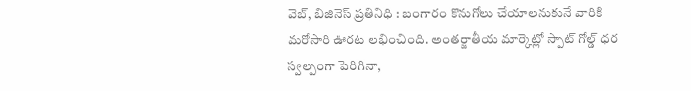వెబ్, బిజినెస్ ప్రతినిధి : బంగారం కొనుగోలు చేయాలనుకునే వారికి మరోసారి ఊరట లభించింది. అంతర్జాతీయ మార్కెట్లో స్పాట్ గోల్డ్ ధర స్వల్పంగా పెరిగినా,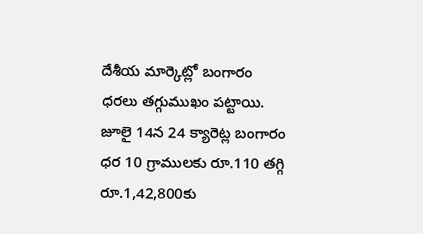దేశీయ మార్కెట్లో బంగారం ధరలు తగ్గుముఖం పట్టాయి. జూలై 14న 24 క్యారెట్ల బంగారం ధర 10 గ్రాములకు రూ.110 తగ్గి రూ.1,42,800కు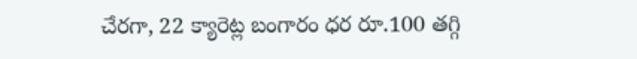చేరగా, 22 క్యారెట్ల బంగారం ధర రూ.100 తగ్గి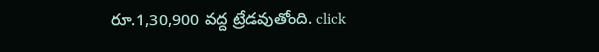రూ.1,30,900 వద్ద ట్రేడవుతోంది. click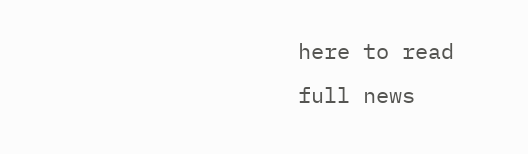here to read full news